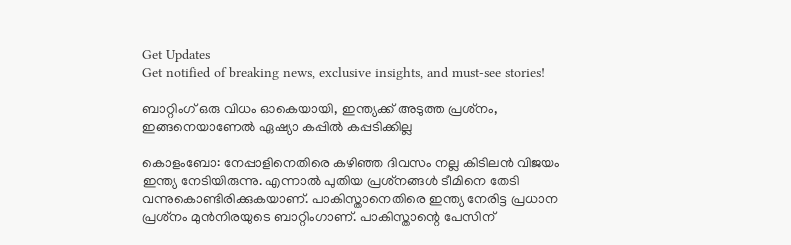Get Updates
Get notified of breaking news, exclusive insights, and must-see stories!

ബാറ്റിംഗ് ഒരു വിധം ഓകെയായി, ഇന്ത്യക്ക് അടുത്ത പ്രശ്‌നം, ഇങ്ങനെയാണേല്‍ ഏഷ്യാ കപ്പില്‍ കപ്പടിക്കില്ല

കൊളംബോ: നേപ്പാളിനെതിരെ കഴിഞ്ഞ ദിവസം നല്ല കിടിലന്‍ വിജയം ഇന്ത്യ നേടിയിരുന്നു. എന്നാല്‍ പുതിയ പ്രശ്‌നങ്ങള്‍ ടീമിനെ തേടി വന്നുകൊണ്ടിരിക്കുകയാണ്. പാകിസ്താനെതിരെ ഇന്ത്യ നേരിട്ട പ്രധാന പ്രശ്‌നം മുന്‍നിരയുടെ ബാറ്റിംഗാണ്. പാകിസ്താന്റെ പേസിന്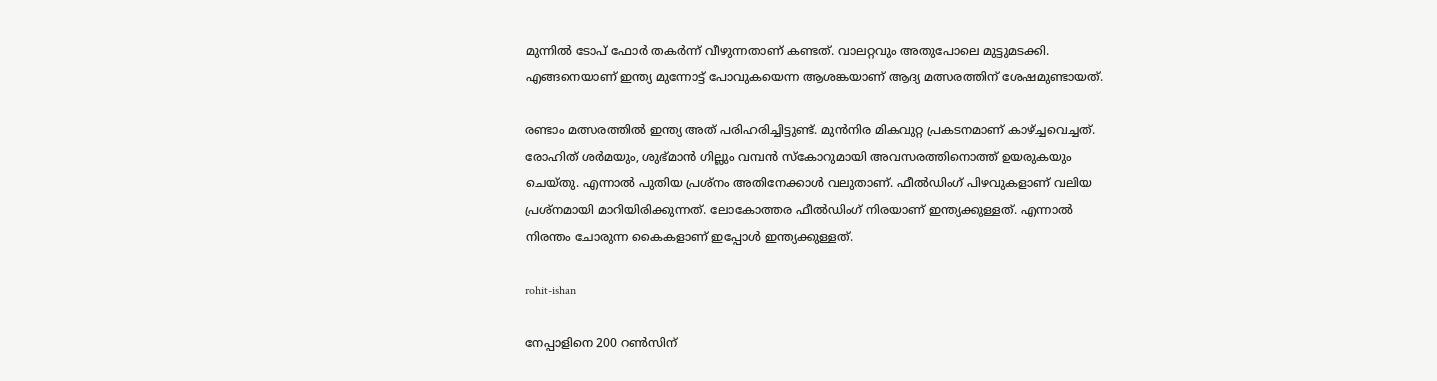മുന്നില്‍ ടോപ് ഫോര്‍ തകര്‍ന്ന് വീഴുന്നതാണ് കണ്ടത്. വാലറ്റവും അതുപോലെ മുട്ടുമടക്കി. എങ്ങനെയാണ് ഇന്ത്യ മുന്നോട്ട് പോവുകയെന്ന ആശങ്കയാണ് ആദ്യ മത്സരത്തിന് ശേഷമുണ്ടായത്.

രണ്ടാം മത്സരത്തില്‍ ഇന്ത്യ അത് പരിഹരിച്ചിട്ടുണ്ട്. മുന്‍നിര മികവുറ്റ പ്രകടനമാണ് കാഴ്ച്ചവെച്ചത്. രോഹിത് ശര്‍മയും, ശുഭ്മാന്‍ ഗില്ലും വമ്പന്‍ സ്‌കോറുമായി അവസരത്തിനൊത്ത് ഉയരുകയും ചെയ്തു. എന്നാല്‍ പുതിയ പ്രശ്‌നം അതിനേക്കാള്‍ വലുതാണ്. ഫീല്‍ഡിംഗ് പിഴവുകളാണ് വലിയ പ്രശ്‌നമായി മാറിയിരിക്കുന്നത്. ലോകോത്തര ഫീല്‍ഡിംഗ് നിരയാണ് ഇന്ത്യക്കുള്ളത്. എന്നാല്‍ നിരന്തം ചോരുന്ന കൈകളാണ് ഇപ്പോള്‍ ഇന്ത്യക്കുള്ളത്.

rohit-ishan

നേപ്പാളിനെ 200 റണ്‍സിന്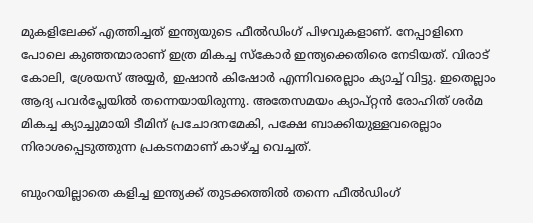മുകളിലേക്ക് എത്തിച്ചത് ഇന്ത്യയുടെ ഫീല്‍ഡിംഗ് പിഴവുകളാണ്. നേപ്പാളിനെ പോലെ കുഞ്ഞന്മാരാണ് ഇത്ര മികച്ച സ്‌കോര്‍ ഇന്ത്യക്കെതിരെ നേടിയത്. വിരാട് കോലി, ശ്രേയസ് അയ്യര്‍, ഇഷാന്‍ കിഷോര്‍ എന്നിവരെല്ലാം ക്യാച്ച് വിട്ടു. ഇതെല്ലാം ആദ്യ പവര്‍പ്ലേയില്‍ തന്നെയായിരുന്നു. അതേസമയം ക്യാപ്റ്റന്‍ രോഹിത് ശര്‍മ മികച്ച ക്യാച്ചുമായി ടീമിന് പ്രചോദനമേകി, പക്ഷേ ബാക്കിയുള്ളവരെല്ലാം നിരാശപ്പെടുത്തുന്ന പ്രകടനമാണ് കാഴ്ച്ച വെച്ചത്.

ബുംറയില്ലാതെ കളിച്ച ഇന്ത്യക്ക് തുടക്കത്തില്‍ തന്നെ ഫീല്‍ഡിംഗ്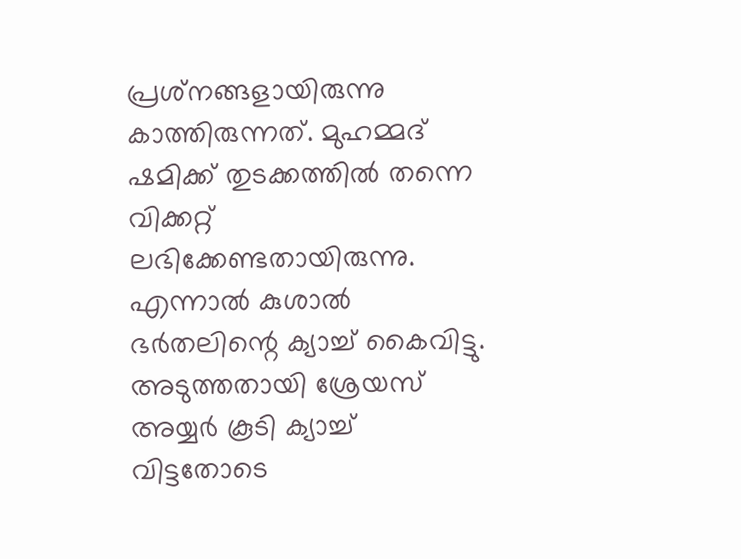പ്രശ്‌നങ്ങളായിരുന്നു കാത്തിരുന്നത്. മുഹമ്മദ് ഷമിക്ക് തുടക്കത്തില്‍ തന്നെ വിക്കറ്റ് ലഭിക്കേണ്ടതായിരുന്നു. എന്നാല്‍ കുശാല്‍ ഭര്‍തലിന്റെ ക്യാച്ച് കൈവിട്ടു. അടുത്തതായി ശ്രേയസ് അയ്യര്‍ കൂടി ക്യാച്ച് വിട്ടതോടെ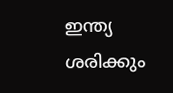ഇന്ത്യ ശരിക്കും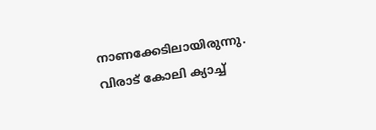നാണക്കേടിലായിരുന്നു. വിരാട് കോലി ക്യാച്ച്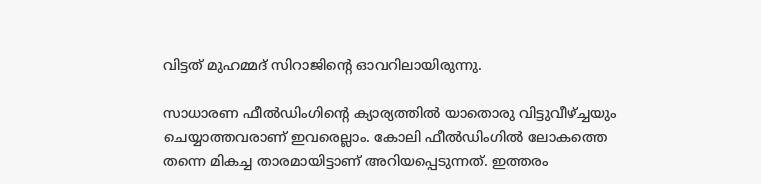വിട്ടത് മുഹമ്മദ് സിറാജിന്റെ ഓവറിലായിരുന്നു.

സാധാരണ ഫീല്‍ഡിംഗിന്റെ ക്യാര്യത്തില്‍ യാതൊരു വിട്ടുവീഴ്ച്ചയും ചെയ്യാത്തവരാണ് ഇവരെല്ലാം. കോലി ഫീല്‍ഡിംഗില്‍ ലോകത്തെ തന്നെ മികച്ച താരമായിട്ടാണ് അറിയപ്പെടുന്നത്. ഇത്തരം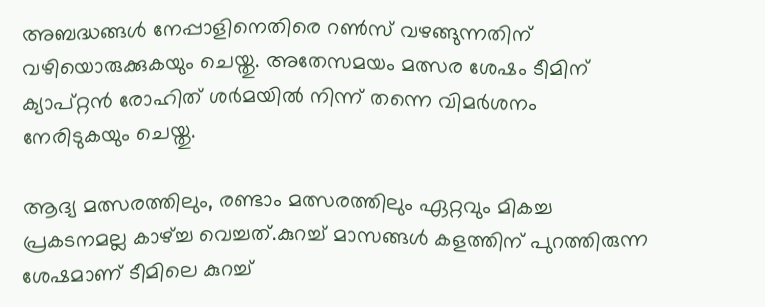അബദ്ധങ്ങള്‍ നേപ്പാളിനെതിരെ റണ്‍സ് വഴങ്ങുന്നതിന് വഴിയൊരുക്കുകയും ചെയ്തു. അതേസമയം മത്സര ശേഷം ടീമിന് ക്യാപ്റ്റന്‍ രോഹിത് ശര്‍മയില്‍ നിന്ന് തന്നെ വിമര്‍ശനം നേരിടുകയും ചെയ്തു.

ആദ്യ മത്സരത്തിലും, രണ്ടാം മത്സരത്തിലും ഏറ്റവും മികച്ച പ്രകടനമല്ല കാഴ്ച്ച വെച്ചത്.കുറച്ച് മാസങ്ങള്‍ കളത്തിന് പുറത്തിരുന്ന ശേഷമാണ് ടീമിലെ കുറച്ച്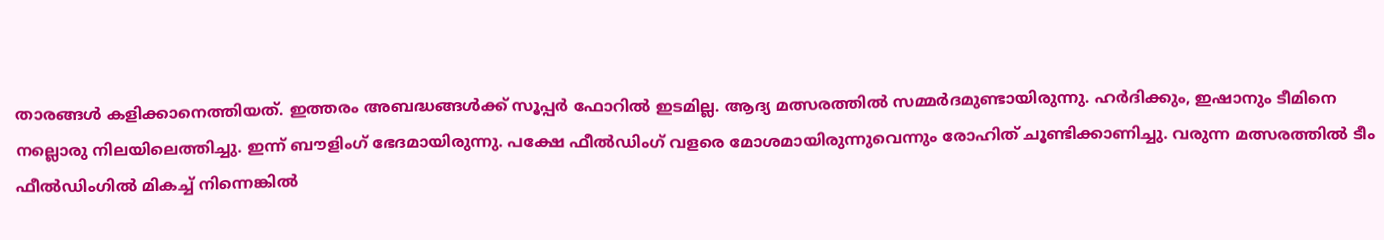താരങ്ങള്‍ കളിക്കാനെത്തിയത്. ഇത്തരം അബദ്ധങ്ങള്‍ക്ക് സൂപ്പര്‍ ഫോറില്‍ ഇടമില്ല. ആദ്യ മത്സരത്തില്‍ സമ്മര്‍ദമുണ്ടായിരുന്നു. ഹര്‍ദിക്കും, ഇഷാനും ടീമിനെ നല്ലൊരു നിലയിലെത്തിച്ചു. ഇന്ന് ബൗളിംഗ് ഭേദമായിരുന്നു. പക്ഷേ ഫീല്‍ഡിംഗ് വളരെ മോശമായിരുന്നുവെന്നും രോഹിത് ചൂണ്ടിക്കാണിച്ചു. വരുന്ന മത്സരത്തില്‍ ടീം ഫീല്‍ഡിംഗില്‍ മികച്ച് നിന്നെങ്കില്‍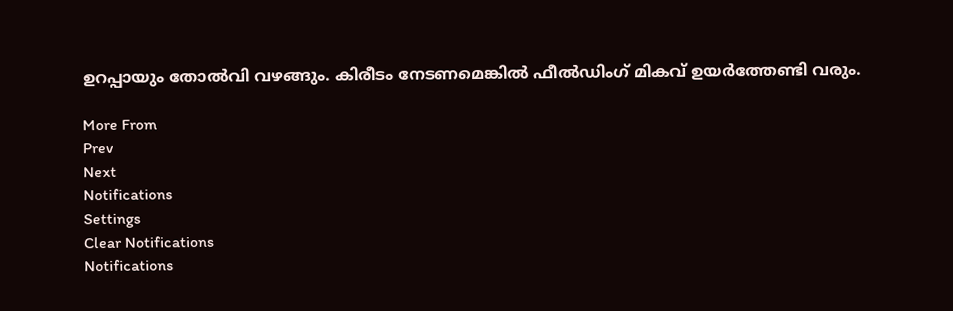ഉറപ്പായും തോല്‍വി വഴങ്ങും. കിരീടം നേടണമെങ്കില്‍ ഫീല്‍ഡിംഗ് മികവ് ഉയര്‍ത്തേണ്ടി വരും.

More From
Prev
Next
Notifications
Settings
Clear Notifications
Notifications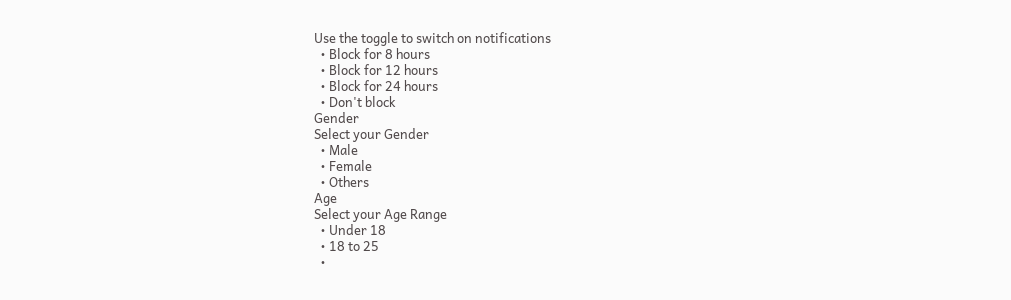Use the toggle to switch on notifications
  • Block for 8 hours
  • Block for 12 hours
  • Block for 24 hours
  • Don't block
Gender
Select your Gender
  • Male
  • Female
  • Others
Age
Select your Age Range
  • Under 18
  • 18 to 25
  •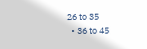26 to 35
  • 36 to 45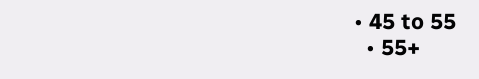• 45 to 55
  • 55+